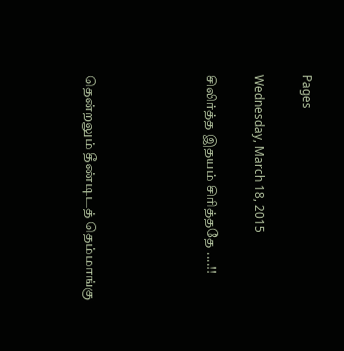Pages

Wednesday, March 18, 2015

சிலிர்த்த இதயம் சிரித்ததே ....!!




தென்றலும் தீண்டிடத் தெம்மாங்கு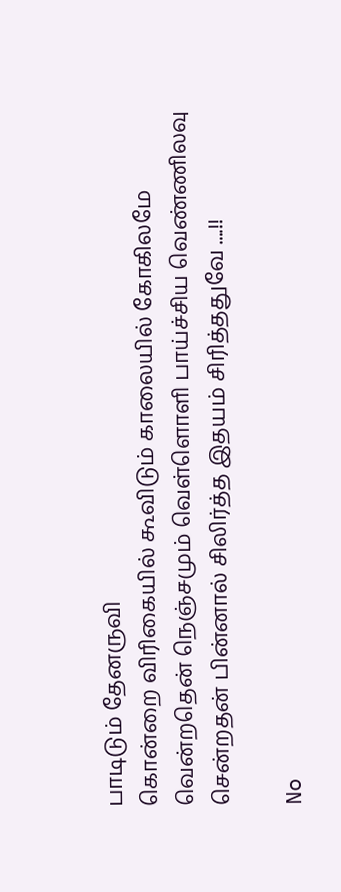பாடிடும் தேனருவி
கொன்றை விரிகையில் கூவிடும் காலையில் கோகிலமே
வென்றதென் நெஞ்சமும் வெள்ளொளி பாய்ச்சிய வெண்ணிலவு
சென்றதன் பின்னால் சிலிர்த்த இதயம் சிரித்ததுவே ....!!

No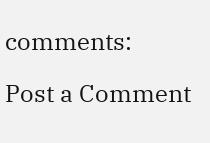comments:

Post a Comment